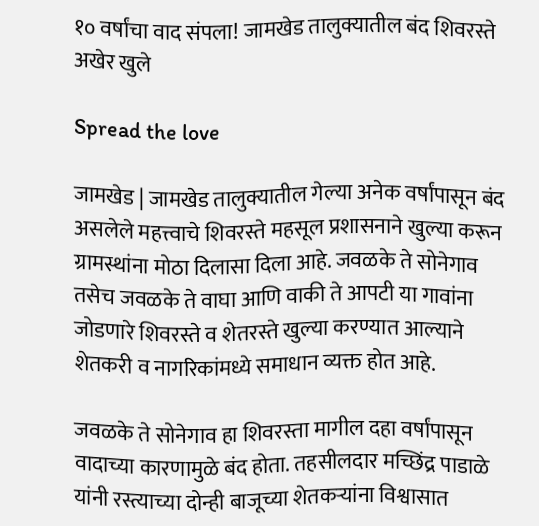१० वर्षांचा वाद संपला! जामखेड तालुक्यातील बंद शिवरस्ते अखेर खुले

Spread the love

जामखेड | जामखेड तालुक्यातील गेल्या अनेक वर्षांपासून बंद असलेले महत्त्वाचे शिवरस्ते महसूल प्रशासनाने खुल्या करून ग्रामस्थांना मोठा दिलासा दिला आहे. जवळके ते सोनेगाव तसेच जवळके ते वाघा आणि वाकी ते आपटी या गावांना जोडणारे शिवरस्ते व शेतरस्ते खुल्या करण्यात आल्याने शेतकरी व नागरिकांमध्ये समाधान व्यक्त होत आहे.

जवळके ते सोनेगाव हा शिवरस्ता मागील दहा वर्षांपासून वादाच्या कारणामुळे बंद होता. तहसीलदार मच्छिंद्र पाडाळे यांनी रस्त्याच्या दोन्ही बाजूच्या शेतकऱ्यांना विश्वासात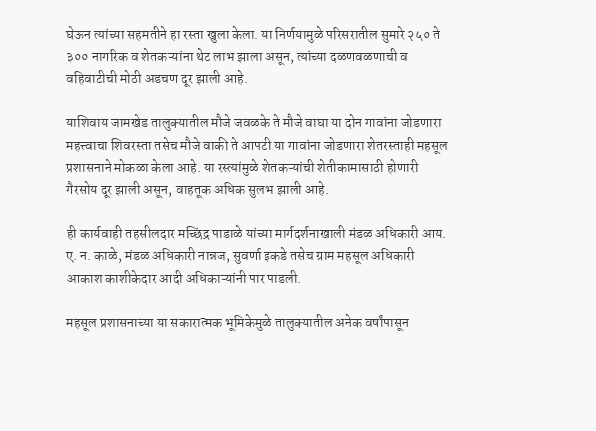घेऊन त्यांच्या सहमतीने हा रस्ता खुला केला. या निर्णयामुळे परिसरातील सुमारे २५० ते ३०० नागरिक व शेतकऱ्यांना थेट लाभ झाला असून, त्यांच्या दळणवळणाची व वहिवाटीची मोठी अडचण दूर झाली आहे.

याशिवाय जामखेड तालुक्यातील मौजे जवळके ते मौजे वाघा या दोन गावांना जोडणारा महत्त्वाचा शिवरस्ता तसेच मौजे वाकी ते आपटी या गावांना जोडणारा शेतरस्ताही महसूल प्रशासनाने मोकळा केला आहे. या रस्त्यांमुळे शेतकऱ्यांची शेतीकामासाठी होणारी गैरसोय दूर झाली असून, वाहतूक अधिक सुलभ झाली आहे.

ही कार्यवाही तहसीलदार मच्छिंद्र पाडाळे यांच्या मार्गदर्शनाखाली मंडळ अधिकारी आय. ए. न. काळे, मंडळ अधिकारी नान्नज, सुवर्णा इकडे तसेच ग्राम महसूल अधिकारी आकाश काशीकेदार आदी अधिकाऱ्यांनी पार पाडली.

महसूल प्रशासनाच्या या सकारात्मक भूमिकेमुळे तालुक्यातील अनेक वर्षांपासून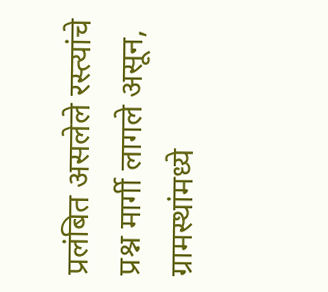प्रलंबित असलेले रस्त्यांचे प्रश्न मार्गी लागले असून, ग्रामस्थांमध्ये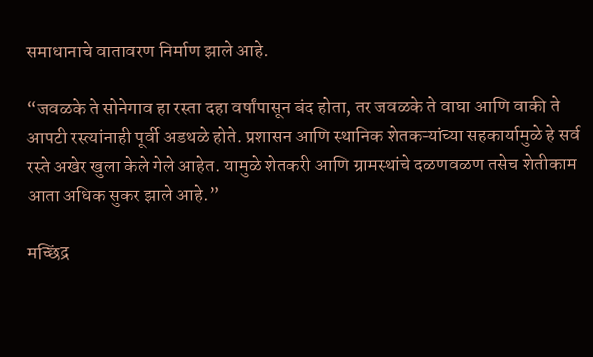समाधानाचे वातावरण निर्माण झाले आहे.

“जवळके ते सोनेगाव हा रस्ता दहा वर्षांपासून बंद होता, तर जवळके ते वाघा आणि वाकी ते आपटी रस्त्यांनाही पूर्वी अडथळे होते. प्रशासन आणि स्थानिक शेतकऱ्यांच्या सहकार्यामुळे हे सर्व रस्ते अखेर खुला केले गेले आहेत. यामुळे शेतकरी आणि ग्रामस्थांचे दळणवळण तसेच शेतीकाम आता अधिक सुकर झाले आहे.”

मच्छिंद्र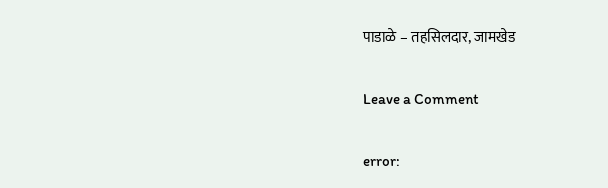पाडाळे – तहसिलदार, जामखेड

Leave a Comment

error: